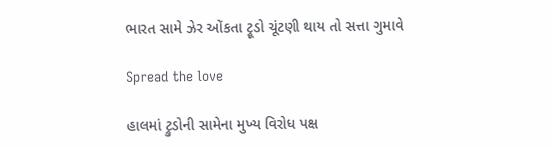ભારત સામે ઝેર ઓંકતા ટ્રૂડો ચૂંટણી થાય તો સત્તા ગુમાવે

Spread the love

હાલમાં ટ્રુડોની સામેના મુખ્ય વિરોધ પક્ષ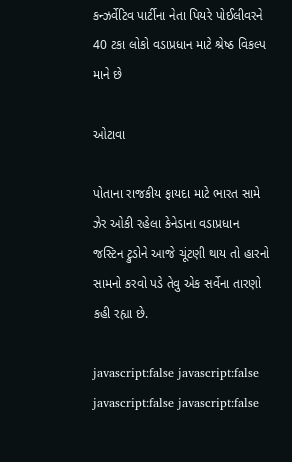કન્ઝર્વેટિવ પાર્ટીના નેતા પિયરે પોઈલીવરને 40 ટકા લોકો વડાપ્રધાન માટે શ્રેષ્ઠ વિકલ્પ માને છે

ઓટાવા

પોતાના રાજકીય ફાયદા માટે ભારત સામે ઝેર ઓકી રહેલા કેનેડાના વડાપ્રધાન જસ્ટિન ટ્રુડોને આજે ચૂંટણી થાય તો હારનો સામનો કરવો પડે તેવુ એક સર્વેના તારણો કહી રહ્યા છે.

javascript:false javascript:false javascript:false javascript:false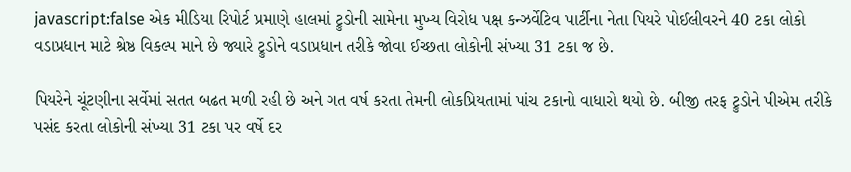javascript:false એક મીડિયા રિપોર્ટ પ્રમાણે હાલમાં ટ્રુડોની સામેના મુખ્ય વિરોધ પક્ષ કન્ઝર્વેટિવ પાર્ટીના નેતા પિયરે પોઈલીવરને 40 ટકા લોકો વડાપ્રધાન માટે શ્રેષ્ઠ વિકલ્પ માને છે જ્યારે ટ્રુડોને વડાપ્રધાન તરીકે જોવા ઈચ્છતા લોકોની સંખ્યા 31 ટકા જ છે.

પિયરેને ચૂંટણીના સર્વેમાં સતત બઢત મળી રહી છે અને ગત વર્ષ કરતા તેમની લોકપ્રિયતામાં પાંચ ટકાનો વાધારો થયો છે. બીજી તરફ ટ્રુડોને પીએમ તરીકે પસંદ કરતા લોકોની સંખ્યા 31 ટકા પર વર્ષે દર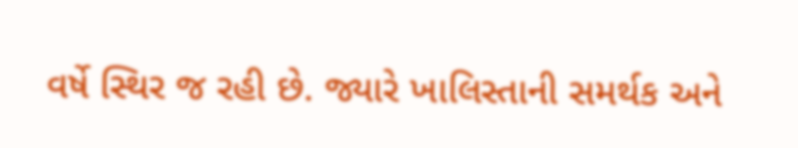વર્ષે સ્થિર જ રહી છે. જ્યારે ખાલિસ્તાની સમર્થક અને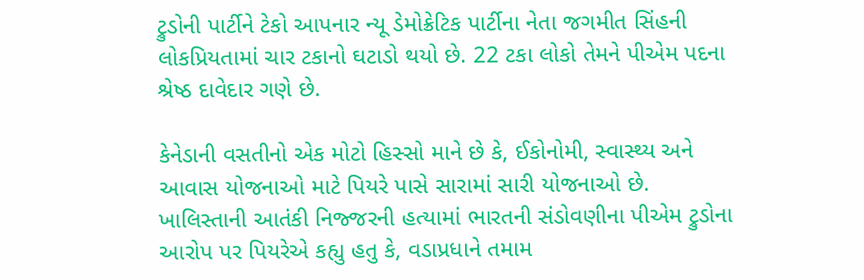ટ્રુડોની પાર્ટીને ટેકો આપનાર ન્યૂ ડેમોક્રેટિક પાર્ટીના નેતા જગમીત સિંહની લોકપ્રિયતામાં ચાર ટકાનો ઘટાડો થયો છે. 22 ટકા લોકો તેમને પીએમ પદના શ્રેષ્ઠ દાવેદાર ગણે છે.

કેનેડાની વસતીનો એક મોટો હિસ્સો માને છે કે, ઈકોનોમી, સ્વાસ્થ્ય અને આવાસ યોજનાઓ માટે પિયરે પાસે સારામાં સારી યોજનાઓ છે.  ખાલિસ્તાની આતંકી નિજ્જરની હત્યામાં ભારતની સંડોવણીના પીએમ ટ્રુડોના આરોપ પર પિયરેએ કહ્યુ હતુ કે, વડાપ્રધાને તમામ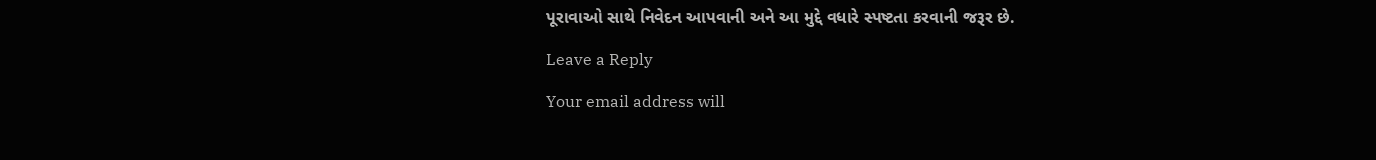પૂરાવાઓ સાથે નિવેદન આપવાની અને આ મુદ્દે વધારે સ્પષ્ટતા કરવાની જરૂર છે.

Leave a Reply

Your email address will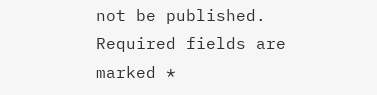not be published. Required fields are marked *